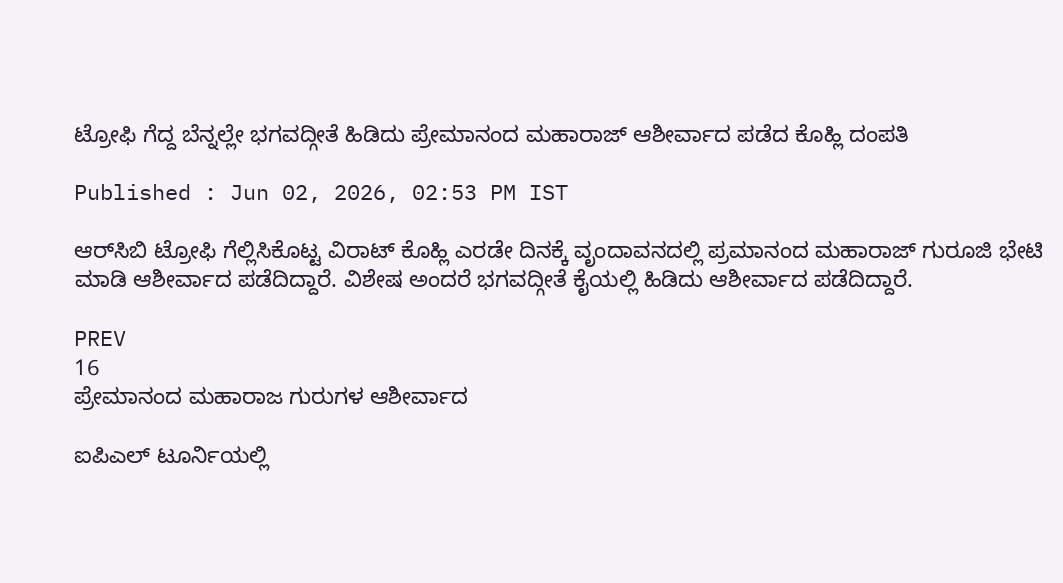ಟ್ರೋಫಿ ಗೆದ್ದ ಬೆನ್ನಲ್ಲೇ ಭಗವದ್ಗೀತೆ ಹಿಡಿದು ಪ್ರೇಮಾನಂದ ಮಹಾರಾಜ್ ಆಶೀರ್ವಾದ ಪಡೆದ ಕೊಹ್ಲಿ ದಂಪತಿ

Published : Jun 02, 2026, 02:53 PM IST

ಆರ್‌ಸಿಬಿ ಟ್ರೋಫಿ ಗೆಲ್ಲಿಸಿಕೊಟ್ಟ ವಿರಾಟ್ ಕೊಹ್ಲಿ ಎರಡೇ ದಿನಕ್ಕೆ ವೃಂದಾವನದಲ್ಲಿ ಪ್ರಮಾನಂದ ಮಹಾರಾಜ್ ಗುರೂಜಿ ಭೇಟಿ ಮಾಡಿ ಆಶೀರ್ವಾದ ಪಡೆದಿದ್ದಾರೆ. ವಿಶೇಷ ಅಂದರೆ ಭಗವದ್ಗೀತೆ ಕೈಯಲ್ಲಿ ಹಿಡಿದು ಆಶೀರ್ವಾದ ಪಡೆದಿದ್ದಾರೆ.

PREV
16
ಪ್ರೇಮಾನಂದ ಮಹಾರಾಜ ಗುರುಗಳ ಆಶೀರ್ವಾದ

ಐಪಿಎಲ್ ಟೂರ್ನಿಯಲ್ಲಿ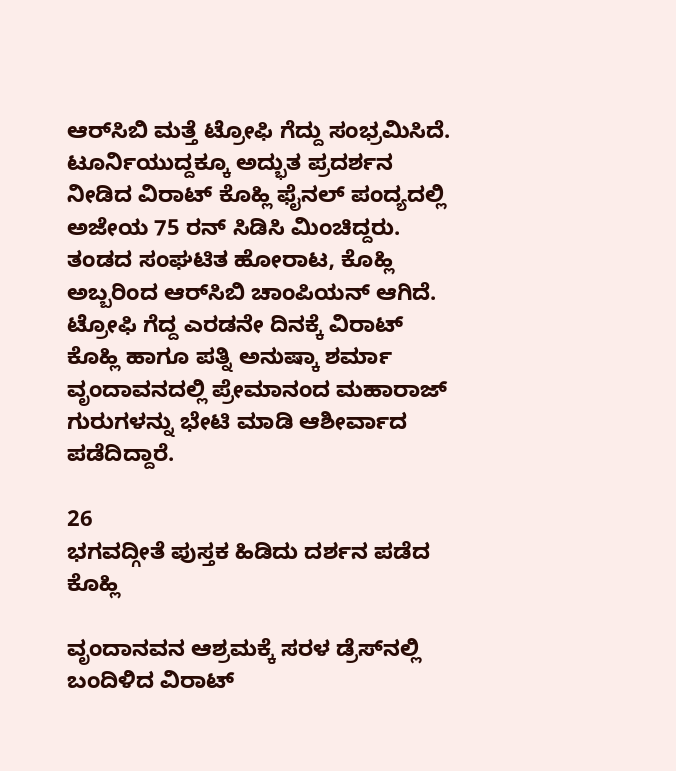ಆರ್‌ಸಿಬಿ ಮತ್ತೆ ಟ್ರೋಫಿ ಗೆದ್ದು ಸಂಭ್ರಮಿಸಿದೆ. ಟೂರ್ನಿಯುದ್ದಕ್ಕೂ ಅದ್ಭುತ ಪ್ರದರ್ಶನ ನೀಡಿದ ವಿರಾಟ್ ಕೊಹ್ಲಿ ಫೈನಲ್ ಪಂದ್ಯದಲ್ಲಿ ಅಜೇಯ 75 ರನ್ ಸಿಡಿಸಿ ಮಿಂಚಿದ್ದರು. ತಂಡದ ಸಂಘಟಿತ ಹೋರಾಟ, ಕೊಹ್ಲಿ ಅಬ್ಬರಿಂದ ಆರ್‌ಸಿಬಿ ಚಾಂಪಿಯನ್ ಆಗಿದೆ. ಟ್ರೋಫಿ ಗೆದ್ದ ಎರಡನೇ ದಿನಕ್ಕೆ ವಿರಾಟ್ ಕೊಹ್ಲಿ ಹಾಗೂ ಪತ್ನಿ ಅನುಷ್ಕಾ ಶರ್ಮಾ ವೃಂದಾವನದಲ್ಲಿ ಪ್ರೇಮಾನಂದ ಮಹಾರಾಜ್ ಗುರುಗಳನ್ನು ಭೇಟಿ ಮಾಡಿ ಆಶೀರ್ವಾದ ಪಡೆದಿದ್ದಾರೆ.

26
ಭಗವದ್ಗೀತೆ ಪುಸ್ತಕ ಹಿಡಿದು ದರ್ಶನ ಪಡೆದ ಕೊಹ್ಲಿ

ವೃಂದಾನವನ ಆಶ್ರಮಕ್ಕೆ ಸರಳ ಡ್ರೆಸ್‌ನಲ್ಲಿ ಬಂದಿಳಿದ ವಿರಾಟ್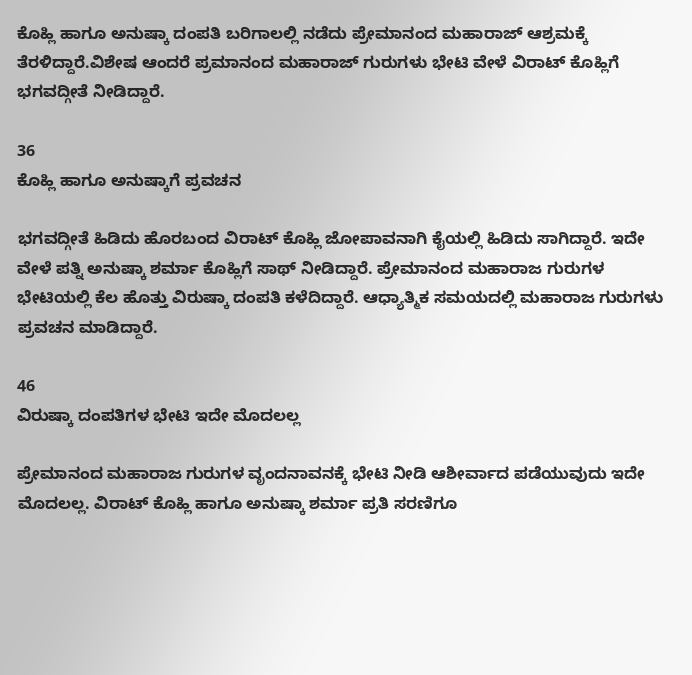ಕೊಹ್ಲಿ ಹಾಗೂ ಅನುಷ್ಕಾ ದಂಪತಿ ಬರಿಗಾಲಲ್ಲಿ ನಡೆದು ಪ್ರೇಮಾನಂದ ಮಹಾರಾಜ್ ಆಶ್ರಮಕ್ಕೆ ತೆರಳಿದ್ದಾರೆ.ವಿಶೇಷ ಆಂದರೆ ಪ್ರಮಾನಂದ ಮಹಾರಾಜ್ ಗುರುಗಳು ಭೇಟಿ ವೇಳೆ ವಿರಾಟ್ ಕೊಹ್ಲಿಗೆ ಭಗವದ್ಗೀತೆ ನೀಡಿದ್ದಾರೆ.

36
ಕೊಹ್ಲಿ ಹಾಗೂ ಅನುಷ್ಕಾಗೆ ಪ್ರವಚನ

ಭಗವದ್ಗೀತೆ ಹಿಡಿದು ಹೊರಬಂದ ವಿರಾಟ್ ಕೊಹ್ಲಿ ಜೋಪಾವನಾಗಿ ಕೈಯಲ್ಲಿ ಹಿಡಿದು ಸಾಗಿದ್ದಾರೆ. ಇದೇ ವೇಳೆ ಪತ್ನಿ ಅನುಷ್ಕಾ ಶರ್ಮಾ ಕೊಹ್ಲಿಗೆ ಸಾಥ್ ನೀಡಿದ್ದಾರೆ. ಪ್ರೇಮಾನಂದ ಮಹಾರಾಜ ಗುರುಗಳ ಭೇಟಿಯಲ್ಲಿ ಕೆಲ ಹೊತ್ತು ವಿರುಷ್ಕಾ ದಂಪತಿ ಕಳೆದಿದ್ದಾರೆ. ಆಧ್ಯಾತ್ಮಿಕ ಸಮಯದಲ್ಲಿ ಮಹಾರಾಜ ಗುರುಗಳು ಪ್ರವಚನ ಮಾಡಿದ್ದಾರೆ.

46
ವಿರುಷ್ಕಾ ದಂಪತಿಗಳ ಭೇಟಿ ಇದೇ ಮೊದಲಲ್ಲ

ಪ್ರೇಮಾನಂದ ಮಹಾರಾಜ ಗುರುಗಳ ವೃಂದನಾವನಕ್ಕೆ ಭೇಟಿ ನೀಡಿ ಆಶೀರ್ವಾದ ಪಡೆಯುವುದು ಇದೇ ಮೊದಲಲ್ಲ. ವಿರಾಟ್ ಕೊಹ್ಲಿ ಹಾಗೂ ಅನುಷ್ಕಾ ಶರ್ಮಾ ಪ್ರತಿ ಸರಣಿಗೂ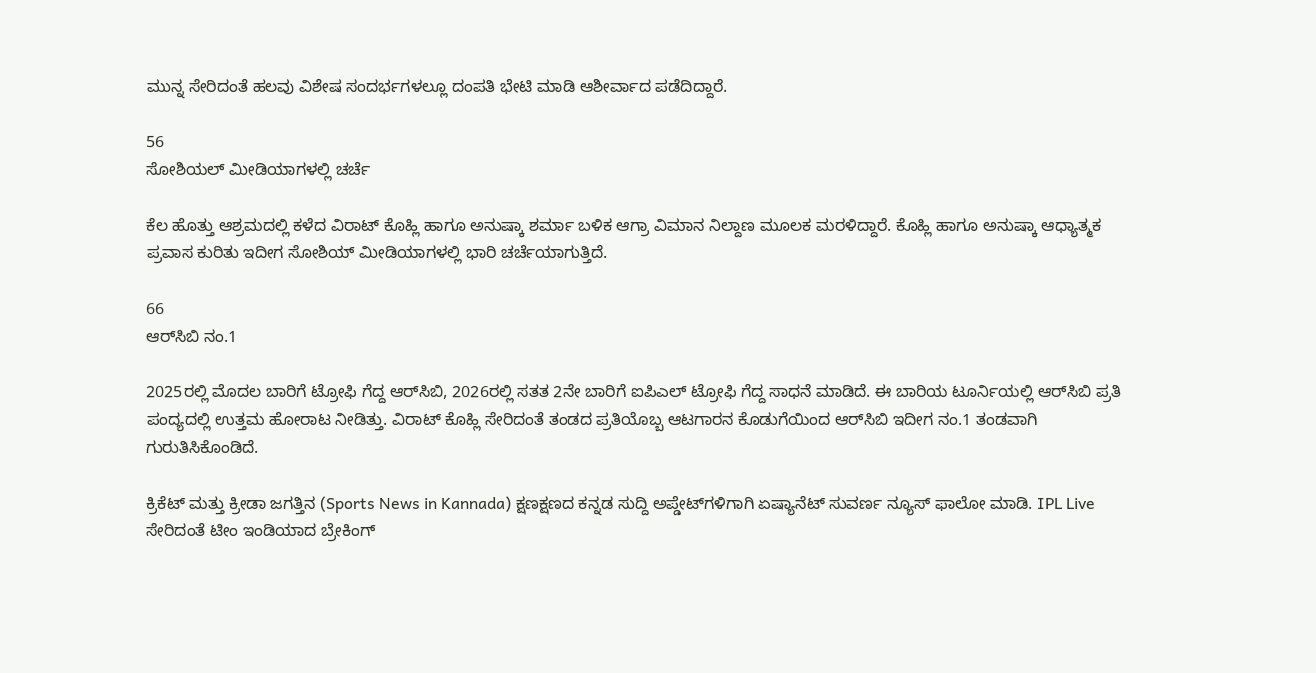ಮುನ್ನ ಸೇರಿದಂತೆ ಹಲವು ವಿಶೇಷ ಸಂದರ್ಭಗಳಲ್ಲೂ ದಂಪತಿ ಭೇಟಿ ಮಾಡಿ ಆಶೀರ್ವಾದ ಪಡೆದಿದ್ದಾರೆ.

56
ಸೋಶಿಯಲ್ ಮೀಡಿಯಾಗಳಲ್ಲಿ ಚರ್ಚೆ

ಕೆಲ ಹೊತ್ತು ಆಶ್ರಮದಲ್ಲಿ ಕಳೆದ ವಿರಾಟ್ ಕೊಹ್ಲಿ ಹಾಗೂ ಅನುಷ್ಕಾ ಶರ್ಮಾ ಬಳಿಕ ಆಗ್ರಾ ವಿಮಾನ ನಿಲ್ದಾಣ ಮೂಲಕ ಮರಳಿದ್ದಾರೆ. ಕೊಹ್ಲಿ ಹಾಗೂ ಅನುಷ್ಕಾ ಆಧ್ಯಾತ್ಮಕ ಪ್ರವಾಸ ಕುರಿತು ಇದೀಗ ಸೋಶಿಯ್ ಮೀಡಿಯಾಗಳಲ್ಲಿ ಭಾರಿ ಚರ್ಚೆಯಾಗುತ್ತಿದೆ.

66
ಆರ್‌ಸಿಬಿ ನಂ.1

2025ರಲ್ಲಿ ಮೊದಲ ಬಾರಿಗೆ ಟ್ರೋಫಿ ಗೆದ್ದ ಆರ್‌ಸಿಬಿ, 2026ರಲ್ಲಿ ಸತತ 2ನೇ ಬಾರಿಗೆ ಐಪಿಎಲ್ ಟ್ರೋಫಿ ಗೆದ್ದ ಸಾಧನೆ ಮಾಡಿದೆ. ಈ ಬಾರಿಯ ಟೂರ್ನಿಯಲ್ಲಿ ಆರ್‌ಸಿಬಿ ಪ್ರತಿ ಪಂದ್ಯದಲ್ಲಿ ಉತ್ತಮ ಹೋರಾಟ ನೀಡಿತ್ತು. ವಿರಾಟ್ ಕೊಹ್ಲಿ ಸೇರಿದಂತೆ ತಂಡದ ಪ್ರತಿಯೊಬ್ಬ ಆಟಗಾರನ ಕೊಡುಗೆಯಿಂದ ಆರ್‌ಸಿಬಿ ಇದೀಗ ನಂ.1 ತಂಡವಾಗಿ ಗುರುತಿಸಿಕೊಂಡಿದೆ.

ಕ್ರಿಕೆಟ್ ಮತ್ತು ಕ್ರೀಡಾ ಜಗತ್ತಿನ (Sports News in Kannada) ಕ್ಷಣಕ್ಷಣದ ಕನ್ನಡ ಸುದ್ದಿ ಅಪ್ಡೇಟ್‌ಗಳಿಗಾಗಿ ಏಷ್ಯಾನೆಟ್ ಸುವರ್ಣ ನ್ಯೂಸ್‌ ಫಾಲೋ ಮಾಡಿ. IPL Live ಸೇರಿದಂತೆ ಟೀಂ ಇಂಡಿಯಾದ ಬ್ರೇಕಿಂಗ್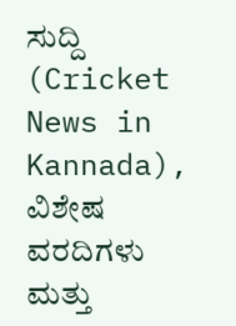ಸುದ್ದಿ (Cricket News in Kannada), ವಿಶೇಷ ವರದಿಗಳು ಮತ್ತು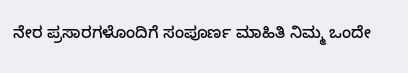ನೇರ ಪ್ರಸಾರಗಳೊಂದಿಗೆ ಸಂಪೂರ್ಣ ಮಾಹಿತಿ ನಿಮ್ಮ ಒಂದೇ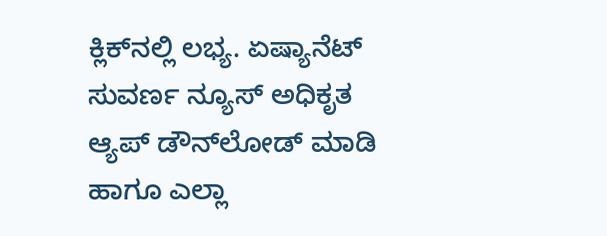ಕ್ಲಿಕ್‌ನಲ್ಲಿ ಲಭ್ಯ. ಏಷ್ಯಾನೆಟ್ ಸುವರ್ಣ ನ್ಯೂಸ್ ಅಧಿಕೃತ ಆ್ಯಪ್ ಡೌನ್‌ಲೋಡ್ ಮಾಡಿ ಹಾಗೂ ಎಲ್ಲಾ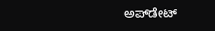ಅಪ್‌ಡೇಟ್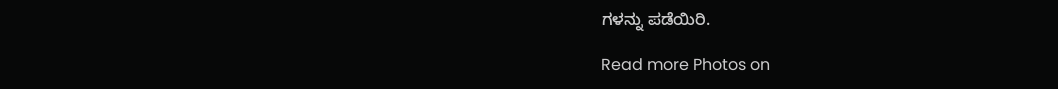ಗಳನ್ನು ಪಡೆಯಿರಿ.

Read more Photos on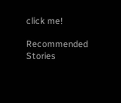click me!

Recommended Stories